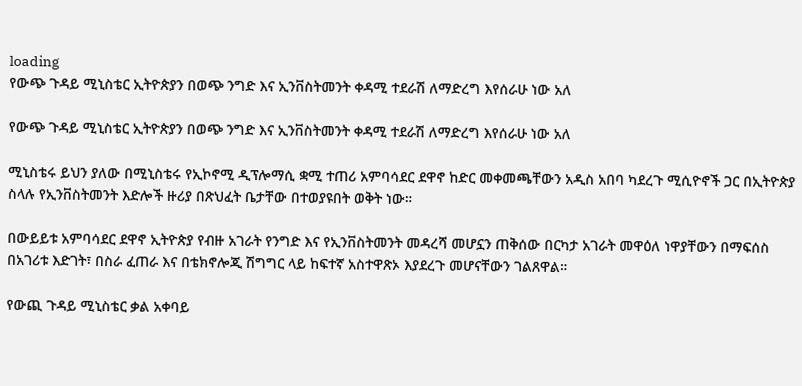loading
የውጭ ጉዳይ ሚኒስቴር ኢትዮጵያን በወጭ ንግድ እና ኢንቨስትመንት ቀዳሚ ተደራሽ ለማድረግ እየሰራሁ ነው አለ

የውጭ ጉዳይ ሚኒስቴር ኢትዮጵያን በወጭ ንግድ እና ኢንቨስትመንት ቀዳሚ ተደራሽ ለማድረግ እየሰራሁ ነው አለ

ሚኒስቴሩ ይህን ያለው በሚኒስቴሩ የኢኮኖሚ ዲፕሎማሲ ቋሚ ተጠሪ አምባሳደር ደዋኖ ከድር መቀመጫቸውን አዲስ አበባ ካደረጉ ሚሲዮኖች ጋር በኢትዮጵያ ስላሉ የኢንቨስትመንት እድሎች ዙሪያ በጽህፈት ቤታቸው በተወያዩበት ወቅት ነው።

በውይይቱ አምባሳደር ደዋኖ ኢትዮጵያ የብዙ አገራት የንግድ እና የኢንቨስትመንት መዳረሻ መሆኗን ጠቅሰው በርካታ አገራት መዋዕለ ነዋያቸውን በማፍሰስ በአገሪቱ እድገት፣ በስራ ፈጠራ እና በቴክኖሎጂ ሽግግር ላይ ከፍተኛ አስተዋጽኦ እያደረጉ መሆናቸውን ገልጸዋል።

የውጪ ጉዳይ ሚኒስቴር ቃል አቀባይ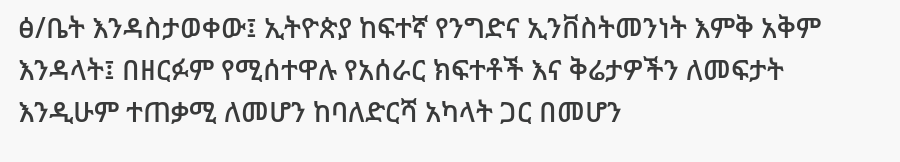ፅ/ቤት እንዳስታወቀው፤ ኢትዮጵያ ከፍተኛ የንግድና ኢንቨስትመንነት እምቅ አቅም እንዳላት፤ በዘርፉም የሚሰተዋሉ የአሰራር ክፍተቶች እና ቅሬታዎችን ለመፍታት እንዲሁም ተጠቃሚ ለመሆን ከባለድርሻ አካላት ጋር በመሆን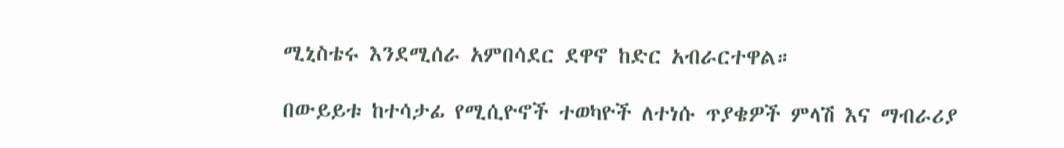ሚኒስቴሩ እንደሚሰራ አምበሳደር ደዋኖ ከድር አብራርተዋል።

በውይይቱ ከተሳታፊ የሚሲዮኖች ተወካዮች ለተነሱ ጥያቄዎች ምላሽ እና ማብራሪያ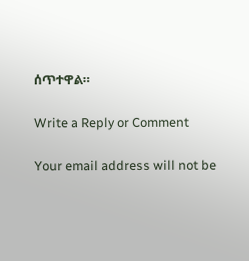ሰጥተዋል።

Write a Reply or Comment

Your email address will not be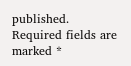published. Required fields are marked *